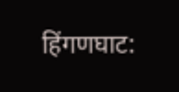हिंगणघाट: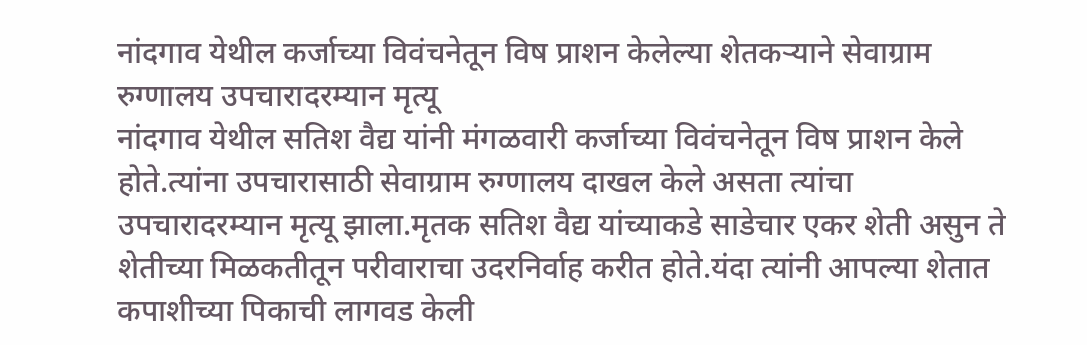नांदगाव येथील कर्जाच्या विवंचनेतून विष प्राशन केलेल्या शेतकऱ्याने सेवाग्राम रुग्णालय उपचारादरम्यान मृत्यू
नांदगाव येथील सतिश वैद्य यांनी मंगळवारी कर्जाच्या विवंचनेतून विष प्राशन केले होते.त्यांना उपचारासाठी सेवाग्राम रुग्णालय दाखल केले असता त्यांचा उपचारादरम्यान मृत्यू झाला.मृतक सतिश वैद्य यांच्याकडे साडेचार एकर शेती असुन ते शेतीच्या मिळकतीतून परीवाराचा उदरनिर्वाह करीत होते.यंदा त्यांनी आपल्या शेतात कपाशीच्या पिकाची लागवड केली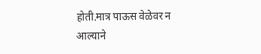होती.मात्र पाऊस वेळेवर न आल्याने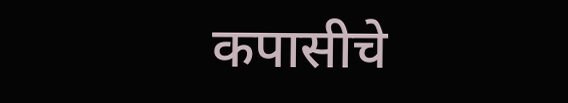कपासीचे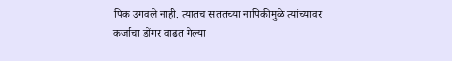पिक उगवले नाही. त्यातच सततच्या नापिकीमुळे त्यांच्यावर कर्जाचा डोंगर वाढत गेल्या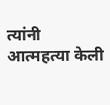त्यांनी आत्महत्या केली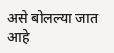असे बोलल्या जात आहे